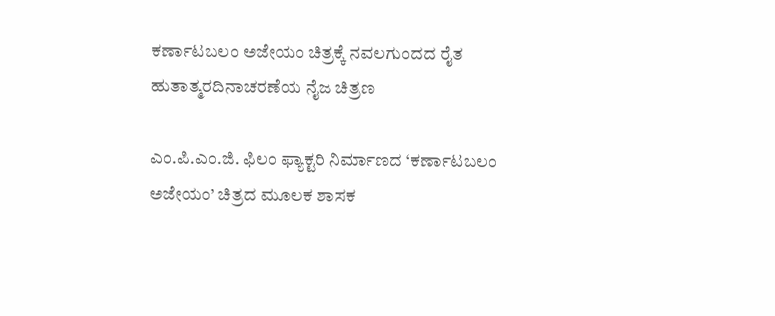ಕರ್ಣಾಟಬಲಂ ಅಜೇಯಂ ಚಿತ್ರಕ್ಕೆ ನವಲಗುಂದದ ರೈತ ಹುತಾತ್ಮರದಿನಾಚರಣೆಯ ನೈಜ ಚಿತ್ರಣ

ಎಂ.ಪಿ.ಎಂ.ಜಿ. ಫಿಲಂ ಫ್ಯಾಕ್ಟರಿ ನಿರ್ಮಾಣದ ‘ಕರ್ಣಾಟಬಲಂ ಅಜೇಯಂ’ ಚಿತ್ರದ ಮೂಲಕ ಶಾಸಕ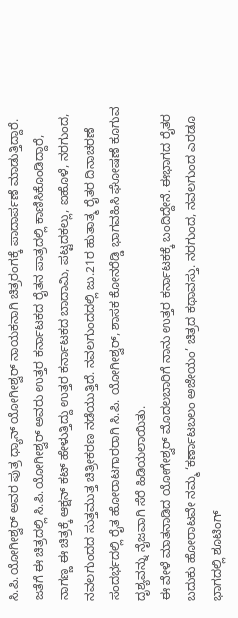ಸಿ.ಪಿ.ಯೋಗೀಶ್ವರ್ ಅವರ ಪುತ್ರ ಧ್ಯಾನ್ ಯೋಗೀಶ್ವರ್ ನಾಯಕನಾಗಿ ಚಿತ್ರರಂಗಕ್ಕೆ ಪಾದಾರ್ಪಣೆ ಮಾಡುತ್ತಿದ್ದಾರೆ. ಜತೆಗೆ ಈ ಚಿತ್ರದಲ್ಲಿ ಸಿ.ಪಿ.ಯೋಗೀಶ್ವರ್ ಅವರು ಉತ್ತರ ಕರ್ನಾಟಕದ ರೈತನ ಪಾತ್ರದಲ್ಲಿ ಕಾಣಿಸಿಕೊಂಡಿದ್ದಾರೆ, ನಾಗಣ್ಣ ಈ ಚಿತ್ರಕ್ಕೆ ಆಕ್ಷನ್ ಕಟ್ ಹೇಳುತ್ತಿದ್ದು ಉತ್ತರ ಕರ್ನಾಟಕದ ಬಾದಾಮಿ, ಪಟ್ಟದಕಲ್ಲು, ಐಹೊಳೆ, ನರಗುಂದ, ನವಲಗುಂದದ ಸುತ್ತಮುತ್ತ ಚಿತ್ರೀಕರಣ ನಡೆಯುತ್ತಿದೆ. ನವಲಗುಂದದಲ್ಲಿ ಜು.21ರ ಹುತಾತ್ಮ ರೈತರ ದಿನಾಚರಣೆ ಸಂದರ್ಭದಲ್ಲಿ ರೈತ ಹೋರಾಟಗಾರರಾಗಿ ಸಿ.ಪಿ. ಯೋಗೀಶ್ವರ್, ಶಾಸಕ ಕೋನರೆಡ್ಡಿ ಭಾಗವಹಿಸಿ‌ ಘೋಷಣೆ ಕೂಗುವ ದೃಶ್ಯವನ್ನು ನೈಜವಾಗಿ ಸೆರೆ ಹಿಡಿಯಲಾಯಿತು.
ಈ ವೇಳೆ ಮಾತನಾಡಿದ ಯೋಗೇಶ್ವರ್ ಮೊದಲಬಾರಿಗೆ ನಾನು ಉತ್ತರ ಕರ್ನಾಟಕಕ್ಕೆ ಬಂದಿದ್ದೇನೆ. ಈಭಾಗದ ರೈತರ ಬದುಕು ಹೋರಾಟವೇ ನಮ್ಮ ‘ಕರ್ಣಾಟಬಲಂ ಅಜೇಯಂ’ ಚಿತ್ರದ ಕಥಾವಸ್ತು. ನರಗುಂದ, ನವಲಗುಂದ ಎರಡೂ ಭಾಗದಲ್ಲಿ ಶೂಟಿಂಗ್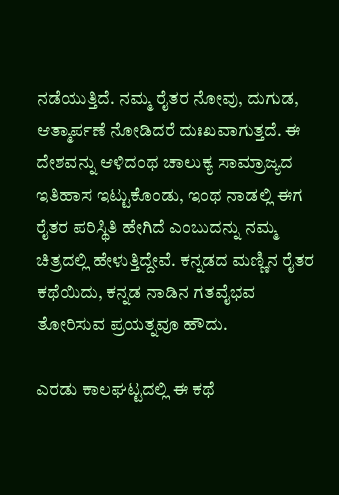ನಡೆಯುತ್ತಿದೆ‌. ನಮ್ಮ ರೈತರ ನೋವು, ದುಗುಡ, ಆತ್ಮಾರ್ಪಣೆ ನೋಡಿದರೆ ದುಃಖವಾಗುತ್ತದೆ. ಈ ದೇಶವನ್ನು ಆಳಿದಂಥ ಚಾಲುಕ್ಯ ಸಾಮ್ರಾಜ್ಯದ ಇತಿಹಾಸ ಇಟ್ಟುಕೊಂಡು, ಇಂಥ ನಾಡಲ್ಲಿ ಈಗ ರೈತರ ಪರಿಸ್ಥಿತಿ ಹೇಗಿದೆ ಎಂಬುದನ್ನು ನಮ್ಮ ಚಿತ್ರದಲ್ಲಿ ಹೇಳುತ್ತಿದ್ದೇವೆ. ಕನ್ನಡದ ಮಣ್ಣಿನ ರೈತರ ಕಥೆಯಿದು, ಕನ್ನಡ ನಾಡಿನ ಗತವೈಭವ ತೋರಿಸುವ ಪ್ರಯತ್ನವೂ ಹೌದು.

ಎರಡು ಕಾಲಘಟ್ಟದಲ್ಲಿ ಈ ಕಥೆ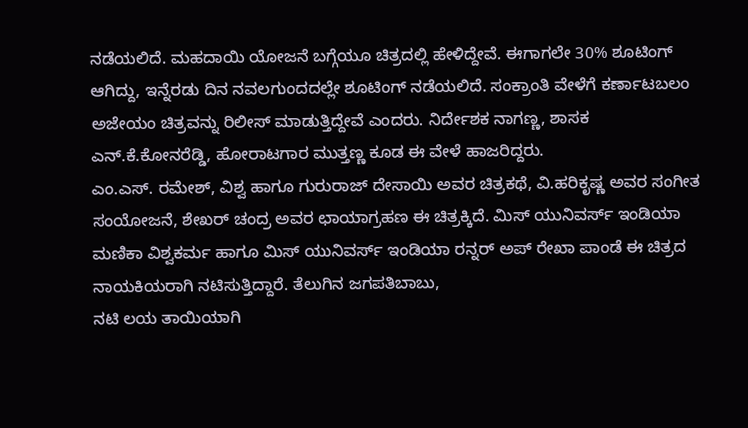ನಡೆಯಲಿದೆ. ಮಹದಾಯಿ ಯೋಜನೆ ಬಗ್ಗೆಯೂ ಚಿತ್ರದಲ್ಲಿ ಹೇಳಿದ್ದೇವೆ. ಈಗಾಗಲೇ 30% ಶೂಟಿಂಗ್ ಆಗಿದ್ದು, ಇನ್ನೆರಡು ದಿನ ನವಲಗುಂದದಲ್ಲೇ ಶೂಟಿಂಗ್ ನಡೆಯಲಿದೆ. ಸಂಕ್ರಾಂತಿ ವೇಳೆಗೆ ಕರ್ಣಾಟಬಲಂ ಅಜೇಯಂ ಚಿತ್ರವನ್ನು ರಿಲೀಸ್ ಮಾಡುತ್ತಿದ್ದೇವೆ ಎಂದರು. ನಿರ್ದೇಶಕ ನಾಗಣ್ಣ, ಶಾಸಕ ಎನ್.ಕೆ.ಕೋನರೆಡ್ಡಿ, ಹೋರಾಟಗಾರ ಮುತ್ತಣ್ಣ ಕೂಡ ಈ ವೇಳೆ ಹಾಜರಿದ್ದರು.
ಎಂ.ಎಸ್. ರಮೇಶ್, ವಿಶ್ವ ಹಾಗೂ ಗುರುರಾಜ್ ದೇಸಾಯಿ ಅವರ ಚಿತ್ರಕಥೆ, ವಿ.ಹರಿಕೃಷ್ಣ ಅವರ ಸಂಗೀತ ಸಂಯೋಜನೆ, ಶೇಖರ್ ಚಂದ್ರ ಅವರ ಛಾಯಾಗ್ರಹಣ ಈ ಚಿತ್ರಕ್ಕಿದೆ. ಮಿಸ್ ಯುನಿವರ್ಸ್ ಇಂಡಿಯಾ ಮಣಿಕಾ ವಿಶ್ವಕರ್ಮ ಹಾಗೂ ಮಿಸ್ ಯುನಿವರ್ಸ್ ಇಂಡಿಯಾ ರನ್ನರ್ ಅಪ್ ರೇಖಾ ಪಾಂಡೆ ಈ ಚಿತ್ರದ ನಾಯಕಿಯರಾಗಿ ನಟಿಸುತ್ತಿದ್ದಾರೆ. ತೆಲುಗಿನ ಜಗಪತಿಬಾಬು,
ನಟಿ ಲಯ ತಾಯಿಯಾಗಿ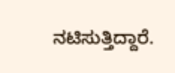ನಟಿಸುತ್ತಿದ್ದಾರೆ.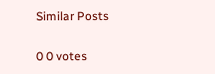Similar Posts

0 0 votes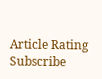Article Rating
Subscribe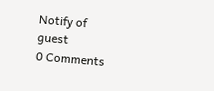Notify of
guest
0 Comments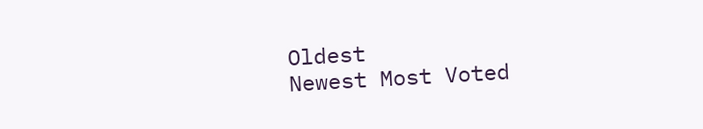Oldest
Newest Most Voted